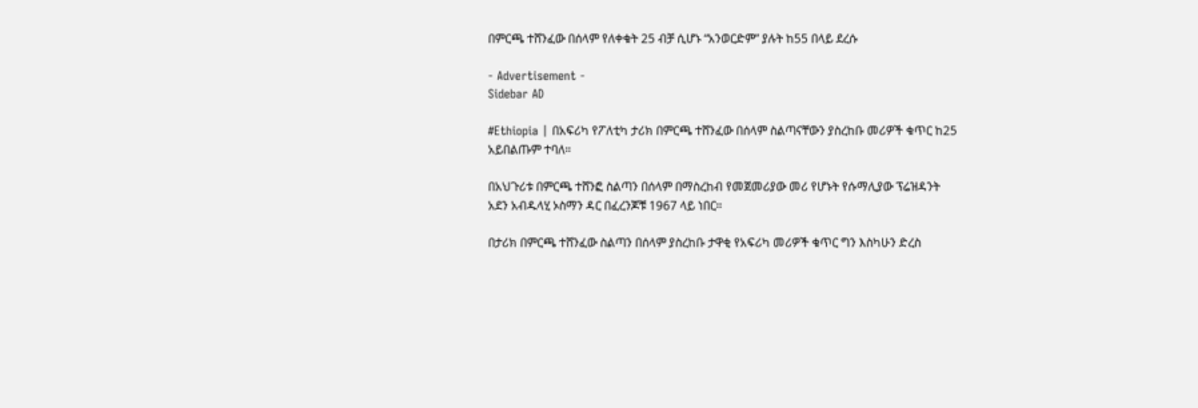በምርጫ ተሸንፈው በሰላም የለቀቁት 25 ብቻ ሲሆኑ “አንወርድም” ያሉት ከ55 በላይ ደረሱ

- Advertisement -
Sidebar AD

#Ethiopia | በአፍሪካ የፖለቲካ ታሪክ በምርጫ ተሸንፈው በሰላም ስልጣናቸውን ያስረከቡ መሪዎች ቁጥር ከ25 አይበልጡም ተባለ።

በአህጉሪቱ በምርጫ ተሸንፎ ስልጣን በሰላም በማስረከብ የመጀመሪያው መሪ የሆኑት የሱማሊያው ፕሬዝዳንት
አደን አብዱላሂ ኦስማን ዳር በፈረንጆቹ 1967 ላይ ነበር።

በታሪክ በምርጫ ተሸንፈው ስልጣን በሰላም ያስረከቡ ታዋቂ የአፍሪካ መሪዎች ቁጥር ግን እስካሁን ድረስ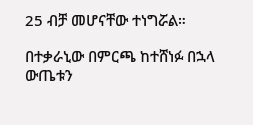25 ብቻ መሆናቸው ተነግሯል።

በተቃራኒው በምርጫ ከተሸነፉ በኋላ ውጤቱን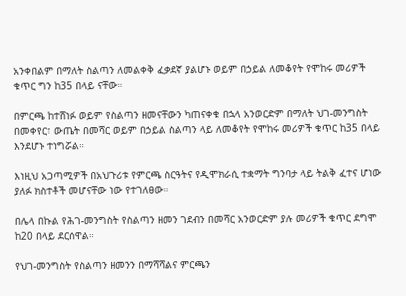አንቀበልም በማለት ስልጣን ለመልቀቅ ፈቃደኛ ያልሆኑ ወይም በኃይል ለመቆየት የሞከሩ መሪዎች ቁጥር ግን ከ35 በላይ ናቸው።

በምርጫ ከተሸነፉ ወይም የስልጣን ዘመናቸውን ካጠናቀቁ በኋላ አንወርድም በማለት ህገ-መንግስት በመቀየር፣ ውጤት በመሻር ወይም በኃይል ስልጣን ላይ ለመቆየት የሞከሩ መሪዎች ቁጥር ከ35 በላይ እንደሆኑ ተነግሯል።

እነዚህ አጋጣሚዎች በአህጉሪቱ የምርጫ ስርዓትና የዲሞክራሲ ተቋማት ግንባታ ላይ ትልቅ ፈተና ሆነው ያለፉ ክስተቶች መሆናቸው ነው የተገለፀው።

በሌላ በኩል የሕገ-መንግስት የስልጣን ዘመን ገደብን በመሻር አንወርድም ያሉ መሪዎች ቁጥር ደግሞ ከ20 በላይ ደርሰዋል።

የህገ-መንግስት የስልጣን ዘመንን በማሻሻልና ምርጫን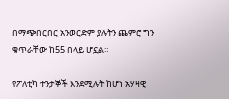በማጭበርበር አንወርድም ያሉትን ጨምሮ ግን ቁጥራቸው ከ55 በላይ ሆኗል።

የፖለቲካ ተንታኞች እንደሚሉት ከሆነ አሃዛዊ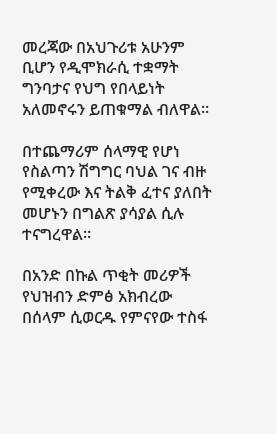መረጃው በአህጉሪቱ አሁንም ቢሆን የዲሞክራሲ ተቋማት ግንባታና የህግ የበላይነት አለመኖሩን ይጠቁማል ብለዋል።

በተጨማሪም ሰላማዊ የሆነ የስልጣን ሽግግር ባህል ገና ብዙ የሚቀረው እና ትልቅ ፈተና ያለበት መሆኑን በግልጽ ያሳያል ሲሉ ተናግረዋል።

በአንድ በኩል ጥቂት መሪዎች የህዝብን ድምፅ አክብረው በሰላም ሲወርዱ የምናየው ተስፋ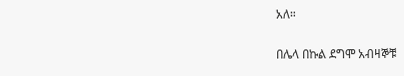አለ።

በሌላ በኩል ደግሞ አብዛኞቹ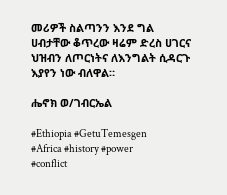መሪዎች ስልጣንን እንደ ግል ሀብታቸው ቆጥረው ዛሬም ድረስ ሀገርና ህዝብን ለጦርነትና ለእንግልት ሲዳርጉ እያየን ነው ብለዋል።

ሔኖክ ወ/ገብርኤል

#Ethiopia #GetuTemesgen
#Africa #history #power
#conflict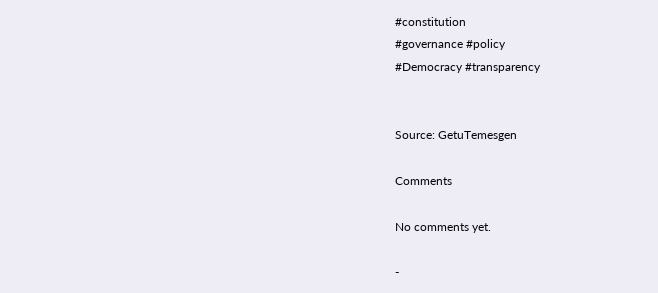#constitution
#governance #policy
#Democracy #transparency


Source: GetuTemesgen

Comments

No comments yet.

-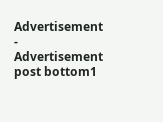Advertisement -
Advertisement post bottom1